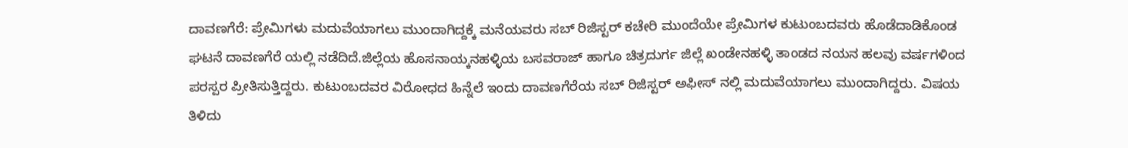ದಾವಣಗೆರೆ: ಪ್ರೇಮಿಗಳು ಮದುವೆಯಾಗಲು ಮುಂದಾಗಿದ್ದಕ್ಕೆ ಮನೆಯವರು ಸಬ್ ರಿಜಿಸ್ಟರ್ ಕಚೇರಿ ಮುಂದೆಯೇ ಪ್ರೇಮಿಗಳ ಕುಟುಂಬದವರು ಹೊಡೆದಾಡಿಕೊಂಡ ಘಟನೆ ದಾವಣಗೆರೆ ಯಲ್ಲಿ ನಡೆದಿದೆ.ಜಿಲ್ಲೆಯ ಹೊಸನಾಯ್ಕನಹಳ್ಳಿಯ ಬಸವರಾಜ್ ಹಾಗೂ ಚಿತ್ರದುರ್ಗ ಜಿಲ್ಲೆ ಖಂಡೇನಹಳ್ಳಿ ತಾಂಡದ ನಯನ ಹಲವು ವರ್ಷಗಳಿಂದ ಪರಸ್ಪರ ಪ್ರೀತಿಸುತ್ತಿದ್ದರು. ಕುಟುಂಬದವರ ವಿರೋಧದ ಹಿನ್ನೆಲೆ ಇಂದು ದಾವಣಗೆರೆಯ ಸಬ್ ರಿಜಿಸ್ಟರ್ ಅಫೀಸ್ ನಲ್ಲಿ ಮದುವೆಯಾಗಲು ಮುಂದಾಗಿದ್ದರು. ವಿಷಯ ತಿಳಿದು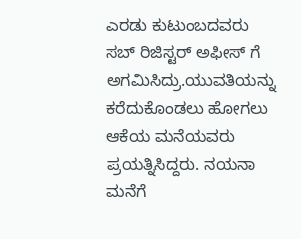ಎರಡು ಕುಟುಂಬದವರು ಸಬ್ ರಿಜಿಸ್ಟರ್ ಅಫೀಸ್ ಗೆ ಅಗಮಿಸಿದ್ರು.ಯುವತಿಯನ್ನು ಕರೆದುಕೊಂಡಲು ಹೋಗಲು ಆಕೆಯ ಮನೆಯವರು ಪ್ರಯತ್ನಿಸಿದ್ದರು. ನಯನಾ ಮನೆಗೆ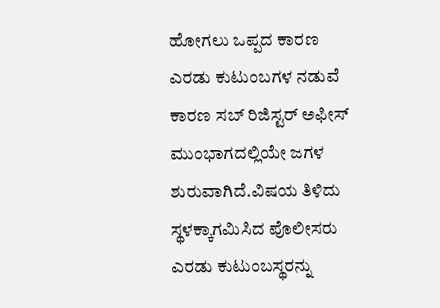ಹೋಗಲು ಒಪ್ಪದ ಕಾರಣ ಎರಡು ಕುಟುಂಬಗಳ ನಡುವೆ ಕಾರಣ ಸಬ್ ರಿಜಿಸ್ಟರ್ ಅಫೀಸ್ ಮುಂಭಾಗದಲ್ಲಿಯೇ ಜಗಳ ಶುರುವಾಗಿದೆ.ವಿಷಯ ತಿಳಿದು ಸ್ಥಳಕ್ಕಾಗಮಿಸಿದ ಪೊಲೀಸರು ಎರಡು ಕುಟುಂಬಸ್ಥರನ್ನು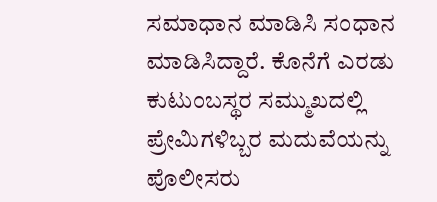ಸಮಾಧಾನ ಮಾಡಿಸಿ ಸಂಧಾನ ಮಾಡಿಸಿದ್ದಾರೆ. ಕೊನೆಗೆ ಎರಡು ಕುಟುಂಬಸ್ಥರ ಸಮ್ಮುಖದಲ್ಲಿ ಪ್ರೇಮಿಗಳಿಬ್ಬರ ಮದುವೆಯನ್ನು ಪೊಲೀಸರು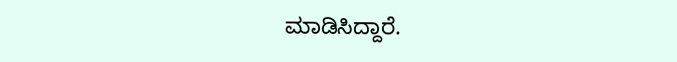ಮಾಡಿಸಿದ್ದಾರೆ.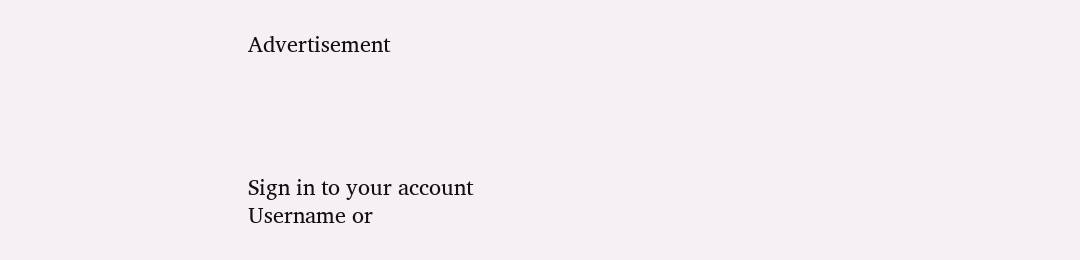Advertisement




Sign in to your account
Username or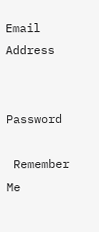Email Address


Password

 Remember Me